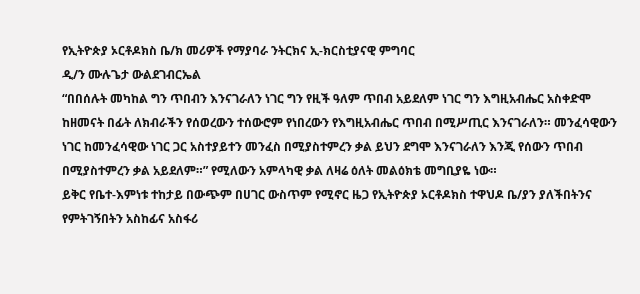የኢትዮጵያ ኦርቶዶክስ ቤ/ክ መሪዎች የማያባራ ንትርክና ኢ-ክርስቲያናዊ ምግባር
ዲ/ን ሙሉጌታ ውልደገብርኤል
“በበሰሉት መካከል ግን ጥበብን እንናገራለን ነገር ግን የዚች ዓለም ጥበብ አይደለም ነገር ግን እግዚአብሔር አስቀድሞ ከዘመናት በፊት ለክብራችን የሰወረውን ተሰውሮም የነበረውን የእግዚአብሔር ጥበብ በሚሥጢር እንናገራለን። መንፈሳዊውን ነገር ከመንፈሳዊው ነገር ጋር አስተያይተን መንፈስ በሚያስተምረን ቃል ይህን ደግሞ እንናገራለን እንጂ የሰውን ጥበብ በሚያስተምረን ቃል አይደለም።” የሚለውን አምላካዊ ቃል ለዛሬ ዕለት መልዕክቴ መግቢያዬ ነው።
ይቅር የቤተ-እምነቱ ተከታይ በውጭም በሀገር ውስጥም የሚኖር ዜጋ የኢትዮጵያ ኦርቶዶክስ ተዋህዶ ቤ/ያን ያለችበትንና የምትገኝበትን አስከፊና አስፋሪ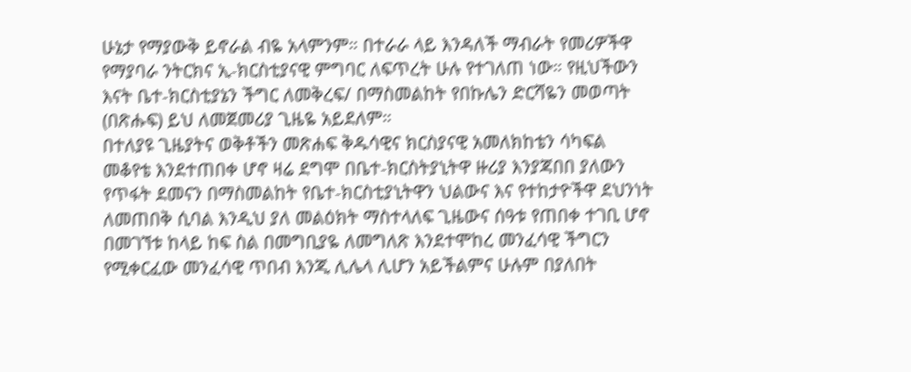ሁኔታ የማያውቅ ይኖራል ብዬ አላምንም። በተራራ ላይ እንዳለች ማብራት የመሪዎችዋ የማያባራ ንትርክና ኢ-ክርስቲያናዊ ምግባር ለፍጥረት ሁሉ የተገለጠ ነው። የዚህችውን እናት ቤተ-ክርስቲያኔን ችግር ለመቅረፍ/ በማስመልከት የበኩሌን ድርሻዬን መወጣት (በጽሑፍ) ይህ ለመጀመሪያ ጊዜዬ አይደለም።
በተለያዩ ጊዜያትና ወቅቶችን መጽሐፍ ቅዱሳዊና ክርስያናዊ አመለክከቴን ሳካፍል መቆየቴ እንደተጠበቀ ሆኖ ዛሬ ደግሞ በቤተ-ክርስትያኒትዋ ዙሪያ እንያጃበበ ያለውን የጥፋት ደመናን በማስመልከት የቤተ-ክርስቲያኒትዋን ህልውና እና የተከታዮችዋ ደህንነት ለመጠበቅ ሲባል እንዲህ ያለ መልዕክት ማስተላለፍ ጊዜውና ሰዓቱ የጠበቀ ተገቢ ሆኖ በመገኘቱ ከላይ ከፍ ስል በመግቢያዬ ለመግለጽ እንደተሞከረ መንፈሳዊ ችግርን የሚቀርፈው መንፈሳዊ ጥበብ እንጂ ሊሌላ ሊሆን አይችልምና ሁሉም በያለበት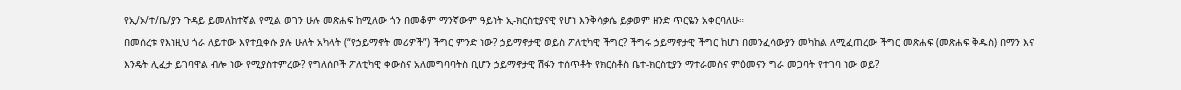የኢ/ኦ/ተ/ቤ/ያን ጉዳይ ይመለከተኛል የሚል ወገን ሁሉ መጽሐፍ ከሚለው ጎን በመቆም ማንኛውም ዓይነት ኢ-ክርስቲያናዊ የሆነ እንቅሳቃሴ ይቃወም ዘንድ ጥርዬን አቀርባለሁ።
በመሰረቱ የእነዚህ ጎራ ለይተው እየተቧቀሱ ያሉ ሁለት አካላት (“የኃይማኖት መሪዎች”) ችግር ምንድ ነው? ኃይማኖታዊ ወይስ ፖለቲካዊ ችግር? ችግሩ ኃይማኖታዊ ችግር ከሆነ በመንፈሳውያን መካከል ለሚፈጠረው ችግር መጽሐፍ (መጽሐፍ ቅዱስ) በማን እና እንዴት ሊፈታ ይገባዋል ብሎ ነው የሚያስተምረው? የግለሰቦች ፖለቲካዊ ቀውስና አለመግባባትስ ቢሆን ኃይማኖታዊ ሽፋን ተሰጥቶት የክርስቶስ ቤተ-ክርስቲያን ማተራመስና ምዕመናን ግራ መጋባት የተገባ ነው ወይ?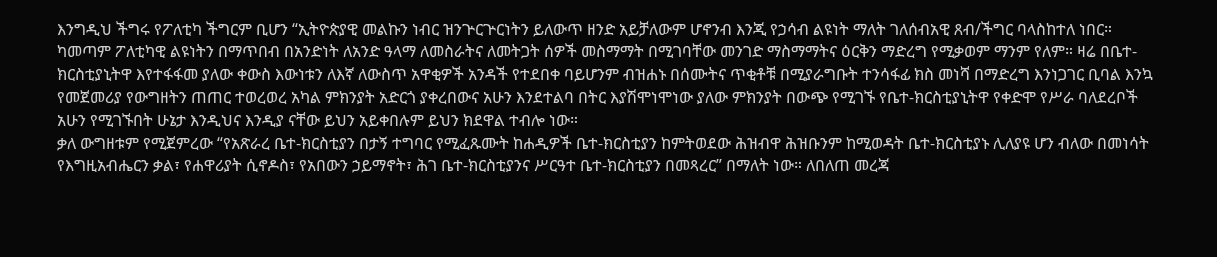እንግዲህ ችግሩ የፖለቲካ ችግርም ቢሆን “ኢትዮጵያዊ መልኩን ነብር ዝንጕርጕርነትን ይለውጥ ዘንድ አይቻለውም ሆኖንብ እንጂ የኃሳብ ልዩነት ማለት ገለሰብአዊ ጸብ/ችግር ባላስከተለ ነበር። ካመጣም ፖለቲካዊ ልዩነትን በማጥበብ በአንድነት ለአንድ ዓላማ ለመስራትና ለመትጋት ሰዎች መስማማት በሚገባቸው መንገድ ማስማማትና ዕርቅን ማድረግ የሚቃወም ማንም የለም። ዛሬ በቤተ-ክርስቲያኒትዋ እየተፋፋመ ያለው ቀውስ እውነቱን ለእኛ ለውስጥ አዋቂዎች አንዳች የተደበቀ ባይሆንም ብዝሐኑ በሰሙትና ጥቂቶቹ በሚያራግቡት ተንሳፋፊ ክስ መነሻ በማድረግ እንነጋገር ቢባል እንኳ የመጀመሪያ የውግዘትን ጠጠር ተወረወረ አካል ምክንያት አድርጎ ያቀረበውና አሁን እንደተልባ በትር እያሽሞነሞነው ያለው ምክንያት በውጭ የሚገኙ የቤተ-ክርስቲያኒትዋ የቀድሞ የሥራ ባለደረቦች አሁን የሚገኙበት ሁኔታ እንዲህና እንዲያ ናቸው ይህን አይቀበሉም ይህን ክደዋል ተብሎ ነው።
ቃለ ውግዘቱም የሚጀምረው “የአጽራረ ቤተ-ክርስቲያን በታኝ ተግባር የሚፈጹሙት ከሐዲዎች ቤተ-ክርስቲያን ከምትወደው ሕዝብዋ ሕዝቡንም ከሚወዳት ቤተ-ክርስቲያኑ ሊለያዩ ሆን ብለው በመነሳት የእግዚአብሔርን ቃል፣ የሐዋሪያት ሲኖዶስ፣ የአበውን ኃይማኖት፣ ሕገ ቤተ-ክርስቲያንና ሥርዓተ ቤተ-ክርስቲያን በመጻረር” በማለት ነው። ለበለጠ መረጃ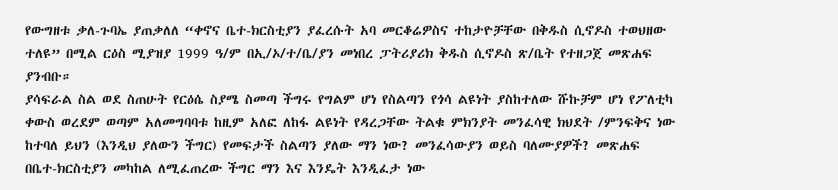የውግዘቱ ቃለ-ጉባኤ ያጠቃለለ “ቀኖና ቤተ-ክርስቲያን ያፈረሱት አባ መርቆሬዎስና ተከታዮቻቸው በቅዱስ ሲኖዶስ ተወህዘው ተለዩ” በሚል ርዕስ ሚያዝያ 1999 ዓ/ም በኢ/ኦ/ተ/ቤ/ያን መነበረ ፓትሪያሪክ ቅዱስ ሲኖዶስ ጽ/ቤት የተዘጋጀ መጽሐፍ ያንብቡ።
ያሳፍራል ስል ወደ ስጠሁት የርዕሴ ስያሜ ስመጣ ችግሩ የግልም ሆነ የስልጣን የጎሳ ልዩነት ያስከተለው ሹኩቻም ሆነ የፖለቲካ ቀውስ ወረደም ወጣም አለመግባባቱ ከዚም አለፎ ለከፋ ልዩነት የዳረጋቸው ትልቁ ምክንያት መንፈሳዊ ክህደት /ምንፍቅና ነው ከተባለ ይህን (እንዲህ ያለውን ችግር) የመፍታች ስልጣን ያለው ማን ነው? መንፈሳውያን ወይስ ባለሙያዎች? መጽሐፍ በቤተ-ክርስቲያን መካከል ለሚፈጠረው ችግር ማን እና እንዴት እንዲፈታ ነው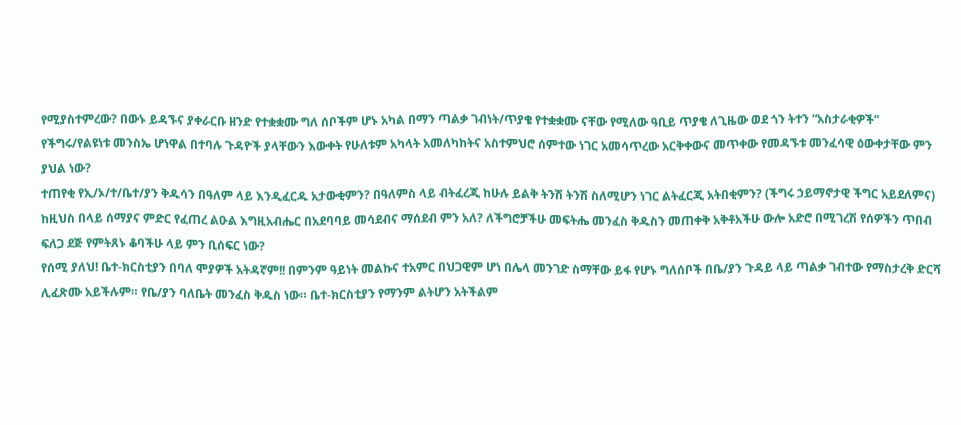የሚያስተምረው? በውኑ ይዳኙና ያቀራርቡ ዘንድ የተቋቋሙ ግለ ሰቦችም ሆኑ አካል በማን ጣልቃ ገብነት/ጥያቄ የተቋቋሙ ናቸው የሚለው ዓቢይ ጥያቄ ለጊዜው ወደ ጎን ትተን “አስታራቂዎች” የችግሩ/የልዩነቱ መንስኤ ሆነዋል በተባሉ ጉዳዮች ያላቸውን እውቀት የሁለቱም አካላት አመለካከትና አስተምህሮ ሰምተው ነገር አመሳጥረው አርቅቀውና መጥቀው የመዳኙቱ መንፈሳዊ ዕውቀታቸው ምን ያህል ነው?
ተጠየቂ የኢ/ኦ/ተ/ቤተ/ያን ቅዱሳን በዓለም ላይ እንዲፈርዱ አታውቂምን? በዓለምስ ላይ ብትፈረጂ ከሁሉ ይልቅ ትንሽ ትንሽ ስለሚሆን ነገር ልትፈርጂ አትበቂምን? (ችግሩ ኃይማኖታዊ ችግር አይደለምና) ከዚህስ በላይ ሰማያና ምድር የፈጠረ ልዑል እግዚአብሔር በአደባባይ መሳደብና ማሰደብ ምን አለ? ለችግሮቻችሁ መፍትሔ መንፈስ ቅዱስን መጠቀቅ አቅቶአችሁ ውሎ አድሮ በሚገረሽ የሰዎችን ጥበብ ፍለጋ ደጅ የምትጸኑ ቆባችሁ ላይ ምን ቢሰፍር ነው?
የሰሚ ያለህ! ቤተ-ክርስቲያን በባለ ሞያዎች አትዳኛም!! በምንም ዓይነት መልኩና ተአምር በህጋዊም ሆነ በሌላ መንገድ ስማቸው ይፋ የሆኑ ግለሰቦች በቤ/ያን ጉዳይ ላይ ጣልቃ ገብተው የማስታረቅ ድርሻ ሊፈጽሙ አይችሉም። የቤ/ያን ባለቤት መንፈስ ቅዱስ ነው። ቤተ-ክርስቲያን የማንም ልትሆን አትችልም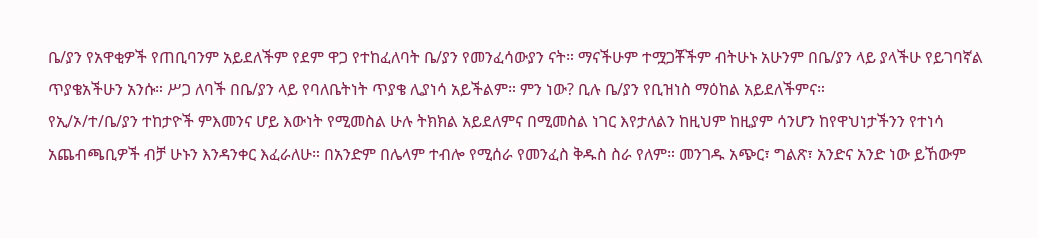ቤ/ያን የአዋቂዎች የጠቢባንም አይደለችም የደም ዋጋ የተከፈለባት ቤ/ያን የመንፈሳውያን ናት። ማናችሁም ተሟጋቾችም ብትሁኑ አሁንም በቤ/ያን ላይ ያላችሁ የይገባኛል ጥያቄአችሁን አንሱ። ሥጋ ለባች በቤ/ያን ላይ የባለቤትነት ጥያቄ ሊያነሳ አይችልም። ምን ነው? ቢሉ ቤ/ያን የቢዝነስ ማዕከል አይደለችምና።
የኢ/ኦ/ተ/ቤ/ያን ተከታዮች ምእመንና ሆይ እውነት የሚመስል ሁሉ ትክክል አይደለምና በሚመስል ነገር እየታለልን ከዚህም ከዚያም ሳንሆን ከየዋህነታችንን የተነሳ አጨብጫቢዎች ብቻ ሁኑን እንዳንቀር እፈራለሁ። በአንድም በሌላም ተብሎ የሚሰራ የመንፈስ ቅዱስ ስራ የለም። መንገዱ አጭር፣ ግልጽ፣ አንድና አንድ ነው ይኸውም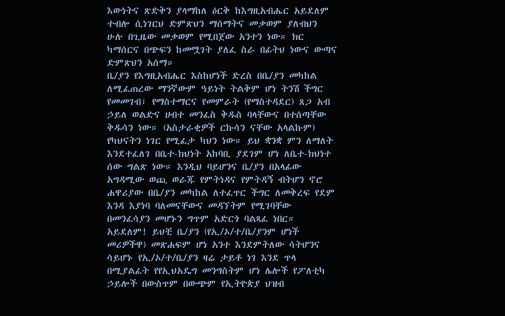እውነትና ጽድቅን ያላማከለ ዕርቅ ከእግዚአብሔር አይደለም ተብሎ ሲነገርህ ድምጽህን ማሰማትና መቃወም ያለብህን ሁሉ በጊዜው መቃወም የሚበጀው አንተን ነው። ክር ካማሰርና በጭፍን ከመሟገት ያለፈ ስራ በፊትህ ነውና ውጣና ድምጽህን አሰማ።
ቤ/ያን የእግዚአብሔር እስከሆነች ድረስ በቤ/ያን መካከል ለሚፈጠረው ማንኛውም ዓይነት ትልቅም ሆነ ትንሽ ችግር የመመገብ፣ የማስተማርና የመምራት (የማስተዳደር) ጸጋ አብ ኃይለ ወልድና ሀብተ መንፈስ ቅዱስ ባላቸውና በተሰጣቸው ቅዱሳን ነው። (አስታራቂዎች ርኩሳን ናቸው አላልኩም) የካህናትን ነገር የሚፈታ ካህን ነው። ይህ ቋንቋ ምን ለማለት እንደተፈለገ በቤተ-ክህነት አከባቢ ያደገም ሆነ ለቤተ-ክህነተ ሰው ግልጽ ነው። እንዲህ ባይሆንና ቤ/ያን በአላፊው አግዳሚው ወጪ ወራጁ የምትነዳና የምትዳኝ ብትሆን ኖሮ ሐዋሪያው በቤ/ያን መካከል ለተፈጥር ችግር ለመቅረፍ የደም እንዳ እያነባ ባለመናቸውና መዳኘትም የሚገባቸው በመንፈሳያን መሆኑን ግጥም አድርጎ ባልጻፈ ነበር።
አይደለም! ይህቺ ቤ/ያን (የኢ/ኦ/ተ/ቤ/ያንም ሆነች መሪዎችዋ) መጽሐፍም ሆነ አንተ እንደምትለው ሳትሆንና ሳይሆኑ የኢ/ኦ/ተ/ቤ/ያን ዛሬ ታይቶ ነገ እንደ ጥላ በሚያልፈት የየኢህአዴግ መንግስትም ሆነ ሌሎች የፖለቲካ ኃይሎች በውስጥም በውጭም የኢትዮጵያ ህዝብ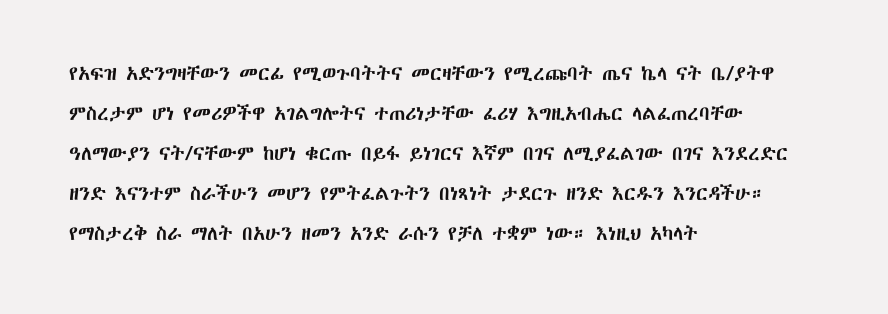የአፍዝ አድንግዛቸውን መርፊ የሚወጉባትትና መርዛቸውን የሚረጩባት ጤና ኬላ ናት ቤ/ያትዋ ምስረታም ሆነ የመሪዎችዋ አገልግሎትና ተጠሪነታቸው ፈሪሃ እግዚአብሔር ላልፈጠረባቸው ዓለማውያን ናት/ናቸውም ከሆነ ቁርጡ በይፋ ይነገርና እኛም በገና ለሚያፈልገው በገና እንደረድር ዘንድ እናንተም ስራችሁን መሆን የምትፈልጉትን በነጻነት ታደርጉ ዘንድ እርዱን እንርዳችሁ።
የማስታረቅ ስራ ማለት በአሁን ዘመን አንድ ራሱን የቻለ ተቋም ነው። እነዚህ አካላት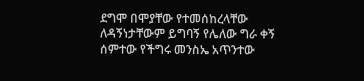ደግሞ በሞያቸው የተመሰከረላቸው ለዳኝነታቸውም ይግባኝ የሌለው ግራ ቀኝ ሰምተው የችግሩ መንስኤ አጥንተው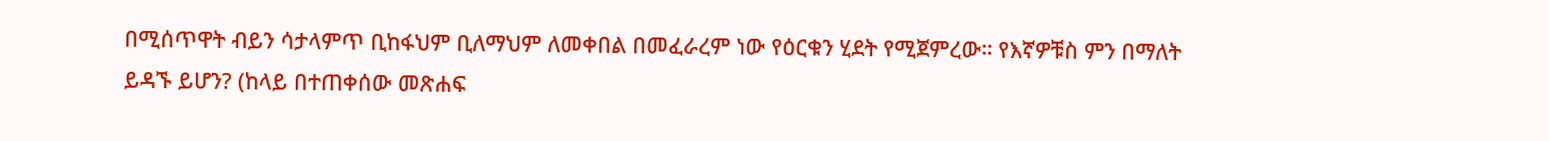በሚሰጥዋት ብይን ሳታላምጥ ቢከፋህም ቢለማህም ለመቀበል በመፈራረም ነው የዕርቁን ሂደት የሚጀምረው። የእኛዎቹስ ምን በማለት ይዳኙ ይሆን? (ከላይ በተጠቀሰው መጽሐፍ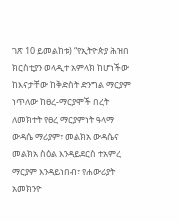ገጽ 10 ይመልከቱ) “የኢትዮጵያ ሕዝበ ክርስቲያን ወላዲተ አምላክ ከሆነችው ከእናታቸው ከቅድስት ድንግል ማርያም ነጥለው ከፀረ-ማርያሞች በረት ለመክተት የፀረ ማርያምነት ዓላማ ውዳሴ ማሪያም፣ መልክአ ውዳሴና መልክአ ስዕል እንዳይደርስ ተአምረ ማርያም እንዳይነበብ፣ የሐውሪያት አመክንዮ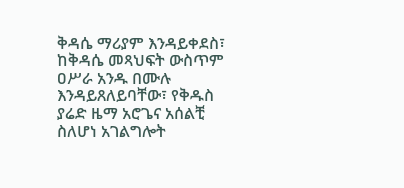ቅዳሴ ማሪያም እንዳይቀደስ፣ ከቅዳሴ መጻህፍት ውስጥም ዐሥራ አንዱ በሙሉ እንዳይጸለይባቸው፣ የቅዱስ ያሬድ ዜማ አሮጌና አሰልቺ ስለሆነ አገልግሎት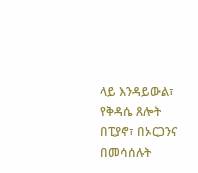ላይ እንዳይውል፣ የቅዳሴ ጸሎት በፒያኖ፣ በኦርጋንና በመሳሰሉት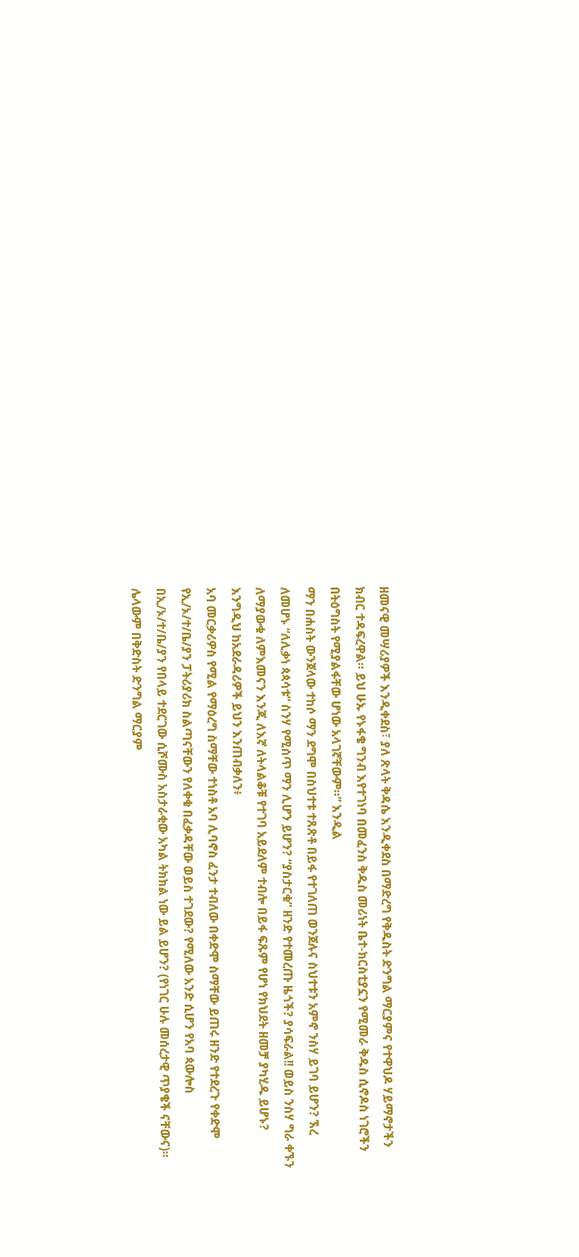ዘመናዊ መሣሪያዎች እንዲቀደስ፣ ያለ ጽላት ቅዳሴ እንዲቀደስ በማድረግ የቅዱስት ድንግል ማርያምና የተዋህዶ ሃይማኖታችን ክብር ተዳፍረዋል። ይህ ሁኡ የኑፋቄ ግንብ እየተገነባ በመፈንስ ቅዱስ መሪነት ቤተ-ክርስቲያኗን የሚመራ ቅዱስ ሲኖዶስ ነገሮችን በትዕግስት የሚያልፋቸው ሆነው አላገኛቸውም።” እንዲል
ማን በሐስት ውንጀላው ተከሶ ማን ደግሞ በስህተቱ ተጸጽቶ በይፋ የተገለጠ ወንጀሉና ስህተቱን አምኖ ንስሃ ይገባ ይሆን? ኧረ ለመሆኑ “ለሊቃነ ጳጳሳቱ” ስንሃ የሚሰጥ ማን ሊሆን ይሆን? “ያስታርቁ” ዘንድ የተመረጡ ዜጎች? ያሳፍራል!! ወይስ ንስሃ ግራ ቀኙን ለማያውቁ ለምእመናን እንጂ ለእኛ ለትላልቆቹ የተገባ አይደለም ተብሎ በይፋ ፍጹም የሆነ የክህደት ዘመቻ ያካሂዱ ይሆኑ?
እንግዲህ ከአደራዳሪዎች ይህን እንጠብቃለን፥
አባ መርቃሪዎስ የሚል የማዕረግ ስማቸው ተነስቶ አባ ሊባኖስ ፈንታ ተብለው በቀድሞ ስማቸው ይጠሩ ዘንድ የተደረጉ የቀድሞ የኢ/ኦ/ተ/ቤ/ያን ፓትሪያሪክ ስልጣናቸውን የለቀቁ በፈቃዳቸው ወይስ ተገደው? የሚለው አንድ ሲሆን የአባ ጳውሎስ በኢ/ኦ/ተ/ቤ/ያን የበላይ ተደርገው ሲሾሙስ አስታራቂው አካል ትክክል ነው ይል ይሆን? (የነገር ሁሉ መሰረታዊ ጥያቄች ናቸውና)። ሌላውም በቅድስት ድንግል ማርያም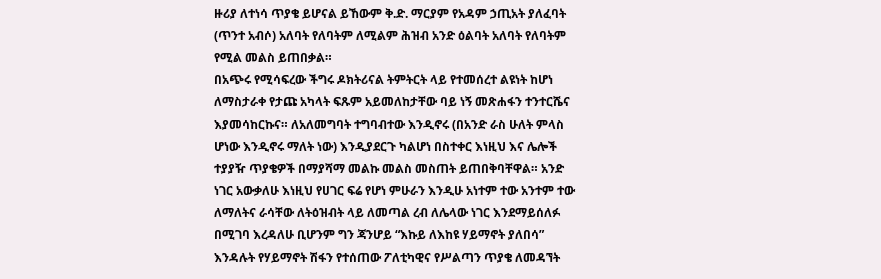ዙሪያ ለተነሳ ጥያቄ ይሆናል ይኸውም ቅ.ድ. ማርያም የአዳም ኃጢአት ያለፈባት (ጥንተ አብሶ) አለባት የለባትም ለሚልም ሕዝብ አንድ ዕልባት አለባት የለባትም የሚል መልስ ይጠበቃል።
በአጭሩ የሚሳፍረው ችግሩ ዶክትሪናል ትምትርት ላይ የተመሰረተ ልዩነት ከሆነ ለማስታራቀ የታጩ አካላት ፍጹም አይመለከታቸው ባይ ነኝ መጽሐፋን ተንተርሼና እያመሳከርኩና። ለአለመግባት ተግባብተው እንዲኖሩ (በአንድ ራስ ሁለት ምላስ ሆነው እንዲኖሩ ማለት ነው) እንዲያደርጉ ካልሆነ በስተቀር እነዚህ እና ሌሎች ተያያዥ ጥያቄዎች በማያሻማ መልኩ መልስ መስጠት ይጠበቅባቸዋል። አንድ ነገር አውቃለሁ እነዚህ የሀገር ፍሬ የሆነ ምሁራን እንዲሁ አነተም ተው አንተም ተው ለማለትና ራሳቸው ለትዕዝብት ላይ ለመጣል ረብ ለሌላው ነገር እንደማይሰለፉ በሚገባ እረዳለሁ ቢሆንም ግን ጃንሆይ “እኩይ ለእከዩ ሃይማኖት ያለበሳ” እንዳሉት የሃይማኖት ሽፋን የተሰጠው ፖለቲካዊና የሥልጣን ጥያቄ ለመዳኘት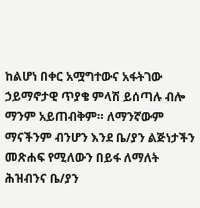ከልሆነ በቀር አሟግተውና አፋትገው ኃይማኖታዊ ጥያቄ ምላሽ ይሰጣሉ ብሎ ማንም አይጠብቅም። ለማንኛውም ማናችንም ብንሆን እንደ ቤ/ያን ልጅነታችን መጽሐፍ የሚለውን በይፋ ለማለት ሕዝብንና ቤ/ያን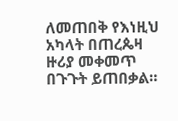ለመጠበቅ የእነዚህ አካላት በጠረጴዛ ዙሪያ መቀመጥ በጉጉት ይጠበቃል።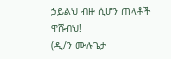ኃይልህ ብዙ ሲሆን ጠላቶች ዋሹብህ!
(ዲ/ን ሙሉጌታ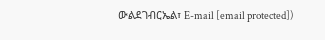ውልደገብርኤል፣ E-mail [email protected])